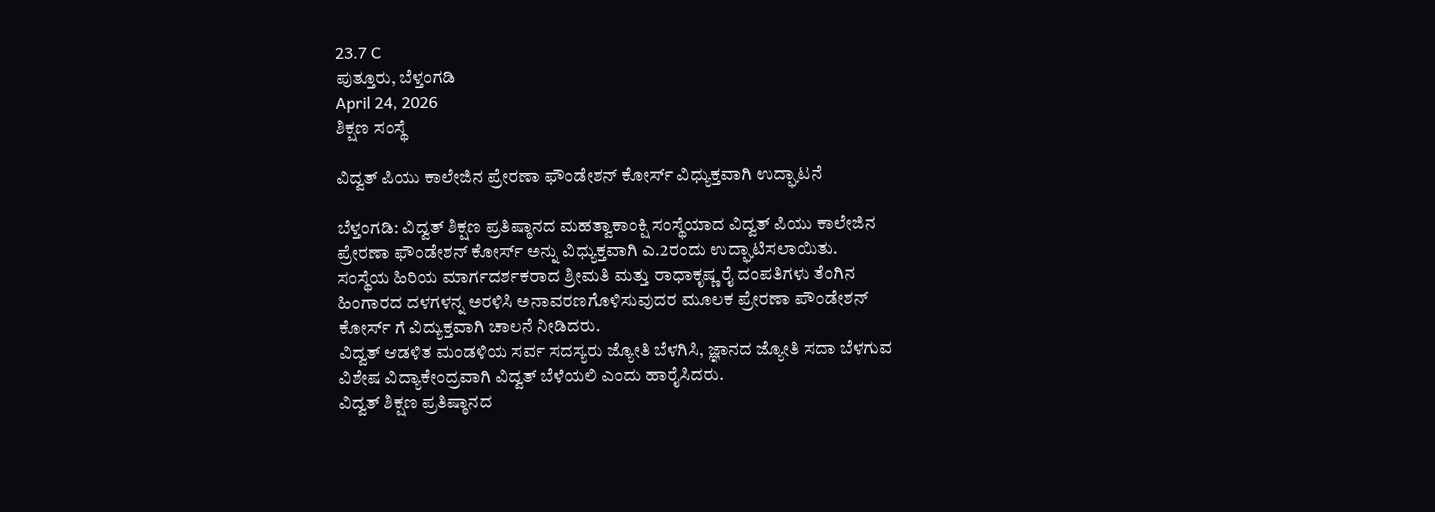23.7 C
ಪುತ್ತೂರು, ಬೆಳ್ತಂಗಡಿ
April 24, 2026
ಶಿಕ್ಷಣ ಸಂಸ್ಥೆ

ವಿದ್ವತ್ ಪಿಯು ಕಾಲೇಜಿನ ಪ್ರೇರಣಾ ಫೌಂಡೇಶನ್ ಕೋರ್ಸ್ ವಿಧ್ಯುಕ್ತವಾಗಿ ಉದ್ಘಾಟನೆ

ಬೆಳ್ತಂಗಡಿ: ವಿದ್ವತ್ ಶಿಕ್ಷಣ ಪ್ರತಿಷ್ಠಾನದ ಮಹತ್ವಾಕಾಂಕ್ಷಿ ಸಂಸ್ಥೆಯಾದ ವಿದ್ವತ್ ಪಿಯು ಕಾಲೇಜಿನ ಪ್ರೇರಣಾ ಫೌಂಡೇಶನ್ ಕೋರ್ಸ್ ಅನ್ನು ವಿಧ್ಯುಕ್ತವಾಗಿ ಎ.2ರಂದು ಉದ್ಘಾಟಿಸಲಾಯಿತು.
ಸಂಸ್ಥೆಯ ಹಿರಿಯ ಮಾರ್ಗದರ್ಶಕರಾದ ಶ್ರೀಮತಿ ಮತ್ತು ರಾಧಾಕೃಷ್ಣ ರೈ ದಂಪತಿಗಳು ತೆಂಗಿನ ಹಿಂಗಾರದ ದಳಗಳನ್ನ ಅರಳಿಸಿ ಅನಾವರಣಗೊಳಿಸುವುದರ ಮೂಲಕ ಪ್ರೇರಣಾ ಪೌಂಡೇಶನ್ ಕೋರ್ಸ್ ಗೆ ವಿದ್ಯುಕ್ತವಾಗಿ ಚಾಲನೆ ನೀಡಿದರು.
ವಿದ್ವತ್ ಆಡಳಿತ ಮಂಡಳಿಯ ಸರ್ವ ಸದಸ್ಯರು ಜ್ಯೋತಿ ಬೆಳಗಿಸಿ, ಜ್ಞಾನದ ಜ್ಯೋತಿ ಸದಾ ಬೆಳಗುವ ವಿಶೇಷ ವಿದ್ಯಾಕೇಂದ್ರವಾಗಿ ವಿದ್ವತ್ ಬೆಳೆಯಲಿ ಎಂದು ಹಾರೈಸಿದರು.
ವಿದ್ವತ್ ಶಿಕ್ಷಣ ಪ್ರತಿಷ್ಠಾನದ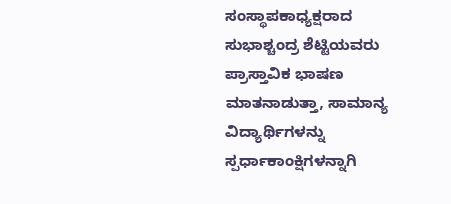ಸಂಸ್ಥಾಪಕಾಧ್ಯಕ್ಷರಾದ ಸುಭಾಶ್ಚಂದ್ರ ಶೆಟ್ಟಿಯವರು ಪ್ರಾಸ್ತಾವಿಕ ಭಾಷಣ ಮಾತನಾಡುತ್ತಾ, ಸಾಮಾನ್ಯ ವಿದ್ಯಾರ್ಥಿಗಳನ್ನು ಸ್ಪರ್ಧಾಕಾಂಕ್ಷಿಗಳನ್ನಾಗಿ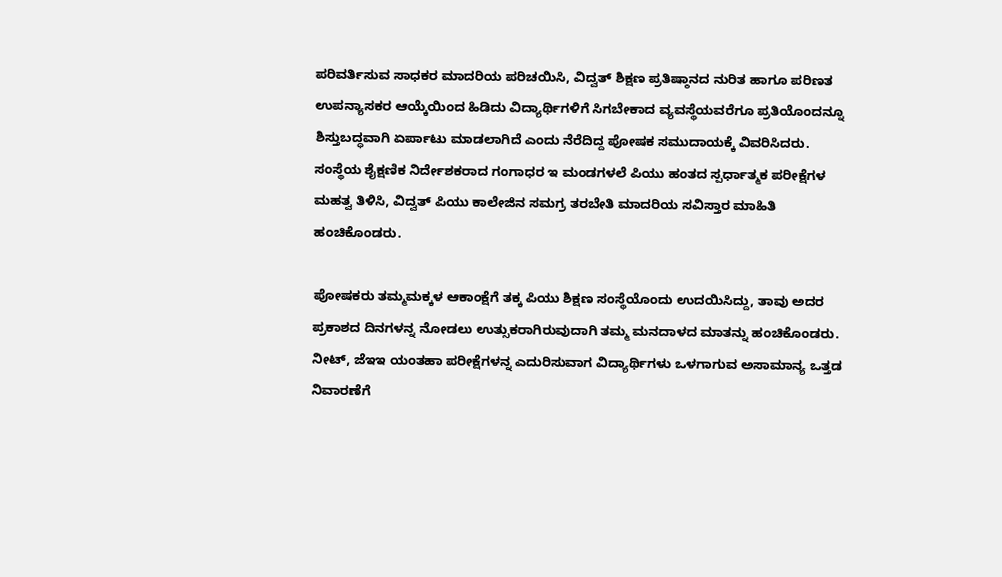ಪರಿವರ್ತಿಸುವ ಸಾಧಕರ ಮಾದರಿಯ ಪರಿಚಯಿಸಿ, ವಿದ್ವತ್ ಶಿಕ್ಷಣ ಪ್ರತಿಷ್ಠಾನದ ನುರಿತ ಹಾಗೂ ಪರಿಣತ ಉಪನ್ಯಾಸಕರ ಆಯ್ಕೆಯಿಂದ ಹಿಡಿದು ವಿದ್ಯಾರ್ಥಿಗಳಿಗೆ ಸಿಗಬೇಕಾದ ವ್ಯವಸ್ಥೆಯವರೆಗೂ ಪ್ರತಿಯೊಂದನ್ನೂ ಶಿಸ್ತುಬದ್ಧವಾಗಿ ಏ‌ರ್ಪಾಟು ಮಾಡಲಾಗಿದೆ ಎಂದು ನೆರೆದಿದ್ದ ಪೋಷಕ ಸಮುದಾಯಕ್ಕೆ ವಿವರಿಸಿದರು.
ಸಂಸ್ಥೆಯ ಶೈಕ್ಷಣಿಕ ನಿರ್ದೇಶಕರಾದ ಗಂಗಾಧರ ಇ ಮಂಡಗಳಲೆ ಪಿಯು ಹಂತದ ಸ್ಪರ್ಧಾತ್ಮಕ ಪರೀಕ್ಷೆಗಳ ಮಹತ್ವ ತಿಳಿಸಿ, ವಿದ್ವತ್ ಪಿಯು ಕಾಲೇಜಿನ ಸಮಗ್ರ ತರಬೇತಿ ಮಾದರಿಯ ಸವಿಸ್ತಾರ ಮಾಹಿತಿ ಹಂಚಿಕೊಂಡರು.

ಪೋಷಕರು ತಮ್ಮ‌ಮಕ್ಕಳ ಆಕಾಂಕ್ಷೆಗೆ ತಕ್ಕ ಪಿಯು ಶಿಕ್ಷಣ ಸಂಸ್ಥೆಯೊಂದು ಉದಯಿಸಿದ್ದು, ತಾವು ಅದರ ಪ್ರಕಾಶದ ದಿನಗಳನ್ನ ನೋಡಲು ಉತ್ಸುಕರಾಗಿರುವುದಾಗಿ ತಮ್ಮ ಮನದಾಳದ ಮಾತನ್ನು ಹಂಚಿಕೊಂಡರು. ನೀಟ್, ಜೆಇಇ ಯಂತಹಾ ಪರೀಕ್ಷೆಗಳನ್ನ ಎದುರಿಸುವಾಗ ವಿದ್ಯಾರ್ಥಿಗಳು ಒಳಗಾಗುವ ಅಸಾಮಾನ್ಯ ಒತ್ತಡ ನಿವಾರಣೆಗೆ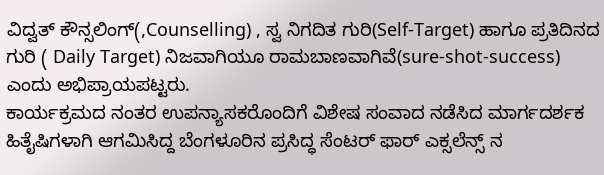ವಿದ್ವತ್ ಕೌನ್ಸಲಿಂಗ್(,Counselling) , ಸ್ವ ನಿಗದಿತ ಗುರಿ(Self-Target) ಹಾಗೂ ಪ್ರತಿದಿನದ ಗುರಿ ( Daily Target) ನಿಜವಾಗಿಯೂ ರಾಮಬಾಣವಾಗಿವೆ(sure-shot-success) ಎಂದು ಅಭಿಪ್ರಾಯಪಟ್ಟರು.
ಕಾರ್ಯಕ್ರಮದ ನಂತರ ಉಪನ್ಯಾಸಕರೊಂದಿಗೆ ವಿಶೇಷ ಸಂವಾದ ನಡೆಸಿದ ಮಾರ್ಗದರ್ಶಕ ಹಿತೈಷಿಗಳಾಗಿ ‌ಆಗಮಿಸಿದ್ದ ಬೆಂಗಳೂರಿನ ಪ್ರಸಿದ್ಧ ಸೆಂಟರ್ ಫಾರ್ ಎಕ್ಸಲೆನ್ಸ್ ನ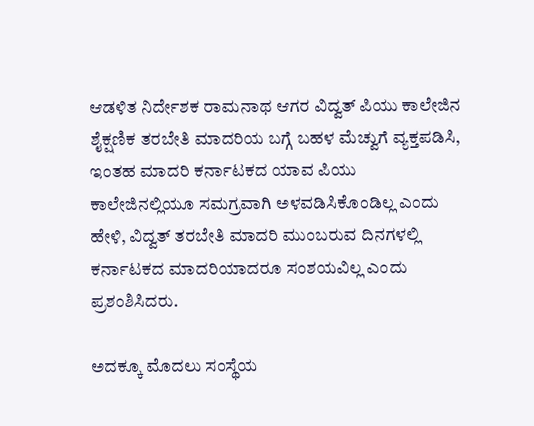ಆಡಳಿತ ನಿರ್ದೇಶಕ ರಾಮನಾಥ ಆಗರ ವಿದ್ವತ್ ಪಿಯು ಕಾಲೇಜಿನ ಶೈಕ್ಷಣಿಕ ತರಬೇತಿ ಮಾದರಿಯ ಬಗ್ಗೆ ಬಹಳ ಮೆಚ್ವುಗೆ ವ್ಯಕ್ತಪಡಿಸಿ, ಇಂತಹ ಮಾದರಿ ಕರ್ನಾಟಕದ ಯಾವ ಪಿಯು ಕಾಲೇಜಿನಲ್ಲಿಯೂ ಸಮಗ್ರವಾಗಿ ಅಳವಡಿಸಿಕೊಂಡಿಲ್ಲ ಎಂದು ಹೇಳಿ, ವಿದ್ವತ್ ತರಬೇತಿ ಮಾದರಿ ಮುಂಬರುವ ದಿನಗಳಲ್ಲಿ ಕರ್ನಾಟಕದ ಮಾದರಿಯಾದರೂ ಸಂಶಯವಿಲ್ಲ ಎಂದು ಪ್ರಶಂಶಿಸಿದರು.

ಅದಕ್ಕೂ ಮೊದಲು ಸಂಸ್ಥೆಯ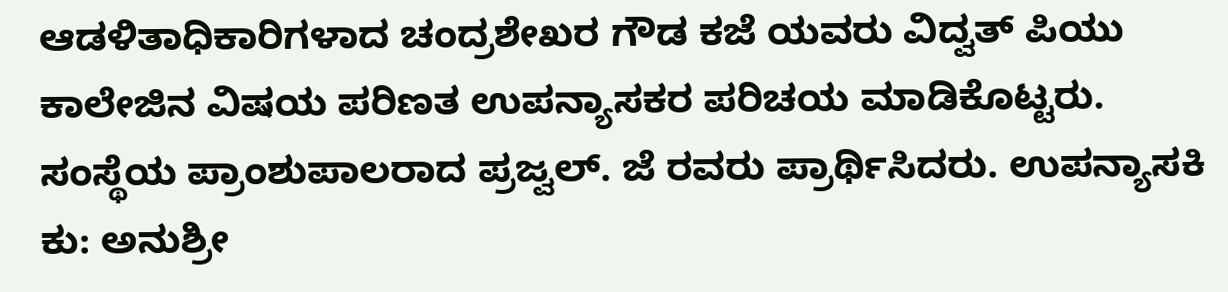ಆಡಳಿತಾಧಿಕಾರಿಗಳಾದ ಚಂದ್ರಶೇಖರ ಗೌಡ ಕಜೆ ಯವರು ವಿದ್ವತ್ ಪಿಯು ಕಾಲೇಜಿನ ವಿಷಯ ಪರಿಣತ ಉಪನ್ಯಾಸಕರ ಪರಿಚಯ ಮಾಡಿಕೊಟ್ಟರು. ಸಂಸ್ಥೆಯ ಪ್ರಾಂಶುಪಾಲರಾದ ಪ್ರಜ್ವಲ್. ಜೆ ರವರು ಪ್ರಾರ್ಥಿಸಿದರು. ಉಪನ್ಯಾಸಕಿ ಕು: ಅನುಶ್ರೀ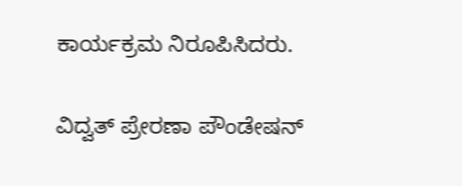ಕಾರ್ಯಕ್ರಮ ನಿರೂಪಿಸಿದರು.

ವಿದ್ವತ್ ಪ್ರೇರಣಾ ಪೌಂಡೇಷನ್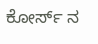ಕೋರ್ಸ್ ನ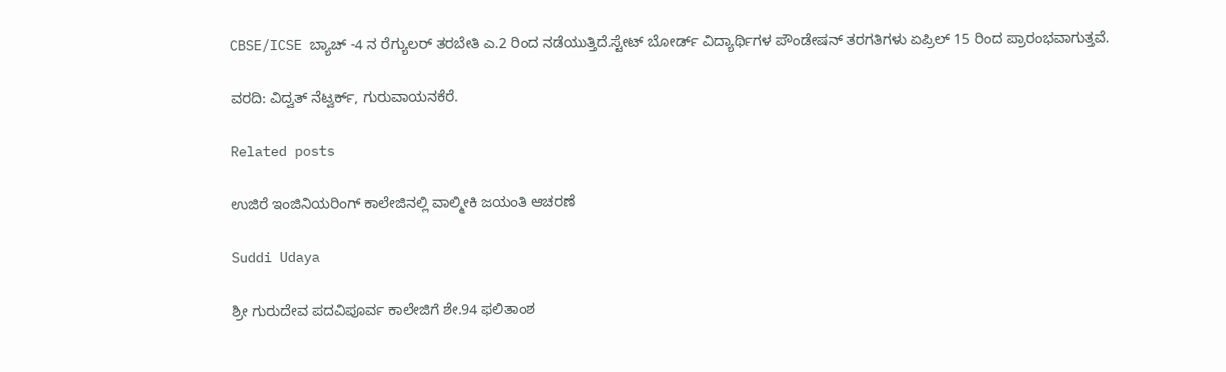CBSE/ICSE ಬ್ಯಾಚ್ -4 ನ‌ ರೆಗ್ಯುಲರ್ ತರ‌ಬೇತಿ ಎ.2 ರಿಂದ ನಡೆಯುತ್ತಿದೆ.ಸ್ಟೇಟ್ ಬೋರ್ಡ್ ವಿದ್ಯಾರ್ಥಿಗಳ ಪೌಂಡೇಷನ್ ತರಗತಿಗಳು ಏಪ್ರಿಲ್ 15 ರಿಂದ ಪ್ರಾರಂಭವಾಗುತ್ತವೆ.

ವರದಿ: ವಿದ್ವತ್ ನೆಟ್ವರ್ಕ್, ಗುರುವಾಯನಕೆರೆ.

Related posts

ಉಜಿರೆ ಇಂಜಿನಿಯರಿಂಗ್‌ ಕಾಲೇಜಿನಲ್ಲಿ ವಾಲ್ಮೀಕಿ ಜಯಂತಿ ಆಚರಣೆ

Suddi Udaya

ಶ್ರೀ ಗುರುದೇವ ಪದವಿಪೂರ್ವ ಕಾಲೇಜಿಗೆ ಶೇ.94 ಫಲಿತಾಂಶ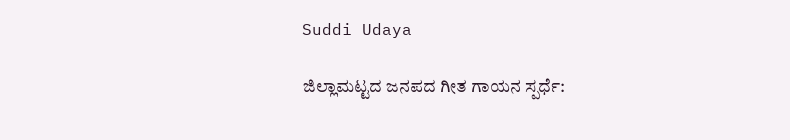Suddi Udaya

ಜಿಲ್ಲಾಮಟ್ಟದ ಜನಪದ ಗೀತ ಗಾಯನ ಸ್ಪರ್ಧೆ: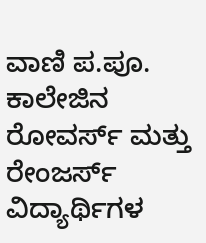ವಾಣಿ ಪ.ಪೂ. ಕಾಲೇಜಿನ ರೋವರ್ಸ್ ಮತ್ತು ರೇಂಜರ್ಸ್ ವಿದ್ಯಾರ್ಥಿಗಳ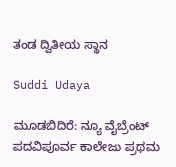ತಂಡ ದ್ವಿತೀಯ ಸ್ಥಾನ

Suddi Udaya

ಮೂಡಬಿದಿರೆ: ನ್ಯೂ ವೈಬ್ರೆಂಟ್ ಪದವಿಪೂರ್ವ ಕಾಲೇಜು ಪ್ರಥಮ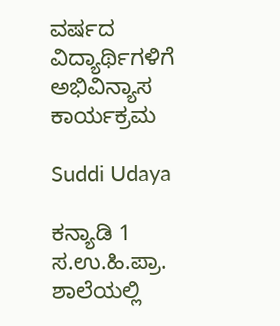ವರ್ಷದ ವಿದ್ಯಾರ್ಥಿಗಳಿಗೆ ಅಭಿವಿನ್ಯಾಸ ಕಾರ್ಯಕ್ರಮ

Suddi Udaya

ಕನ್ಯಾಡಿ 1 ಸ.ಉ.ಹಿ.ಪ್ರಾ. ಶಾಲೆಯಲ್ಲಿ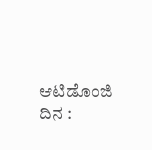ಆಟಿಡೊಂಜಿ ದಿನ :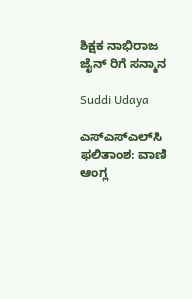ಶಿಕ್ಷಕ ನಾಭಿರಾಜ ಜೈನ್ ರಿಗೆ ಸನ್ಮಾನ

Suddi Udaya

ಎಸ್‌ಎಸ್‌ಎಲ್‌ಸಿ ಫಲಿತಾಂಶ: ವಾಣಿ ಆಂಗ್ಲ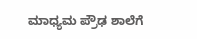ಮಾಧ್ಯಮ ಪ್ರೌಢ ಶಾಲೆಗೆ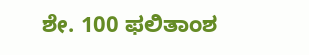ಶೇ. 100 ಫಲಿತಾಂಶ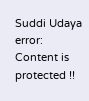Suddi Udaya
error: Content is protected !!